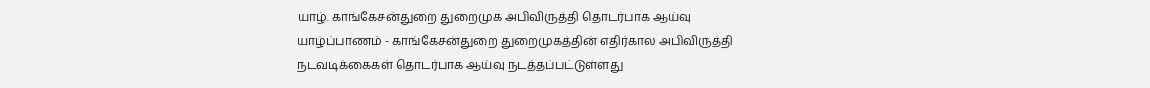யாழ். காங்கேசன்துறை துறைமுக அபிவிருத்தி தொடர்பாக ஆய்வு
யாழ்ப்பாணம் - காங்கேசன்துறை துறைமுகத்தின் எதிர்கால அபிவிருத்தி நடவடிக்கைகள் தொடர்பாக ஆய்வு நடத்தப்பட்டுள்ளது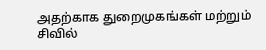அதற்காக துறைமுகங்கள் மற்றும் சிவில்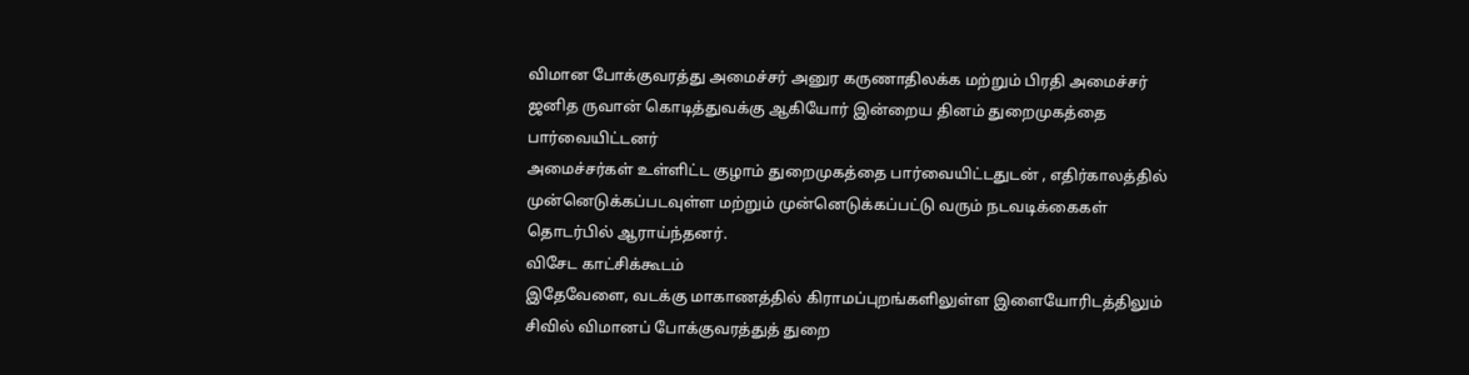விமான போக்குவரத்து அமைச்சர் அனுர கருணாதிலக்க மற்றும் பிரதி அமைச்சர் ஜனித ருவான் கொடித்துவக்கு ஆகியோர் இன்றைய தினம் துறைமுகத்தை பார்வையிட்டனர்
அமைச்சர்கள் உள்ளிட்ட குழாம் துறைமுகத்தை பார்வையிட்டதுடன் , எதிர்காலத்தில் முன்னெடுக்கப்படவுள்ள மற்றும் முன்னெடுக்கப்பட்டு வரும் நடவடிக்கைகள் தொடர்பில் ஆராய்ந்தனர்.
விசேட காட்சிக்கூடம்
இதேவேளை, வடக்கு மாகாணத்தில் கிராமப்புறங்களிலுள்ள இளையோரிடத்திலும் சிவில் விமானப் போக்குவரத்துத் துறை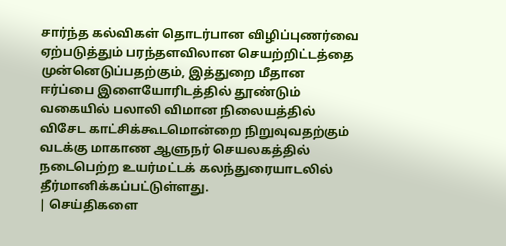சார்ந்த கல்விகள் தொடர்பான விழிப்புணர்வை ஏற்படுத்தும் பரந்தளவிலான செயற்றிட்டத்தை முன்னெடுப்பதற்கும், இத்துறை மீதான ஈர்ப்பை இளையோரிடத்தில் தூண்டும் வகையில் பலாலி விமான நிலையத்தில் விசேட காட்சிக்கூடமொன்றை நிறுவுவதற்கும் வடக்கு மாகாண ஆளுநர் செயலகத்தில் நடைபெற்ற உயர்மட்டக் கலந்துரையாடலில் தீர்மானிக்கப்பட்டுள்ளது.
| செய்திகளை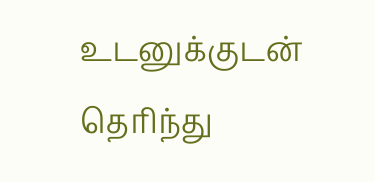உடனுக்குடன் தெரிந்து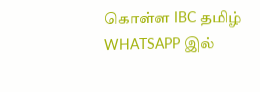கொள்ள IBC தமிழ் WHATSAPP இல்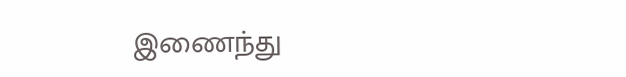இணைந்து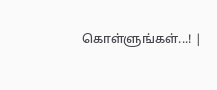கொள்ளுங்கள்...! |